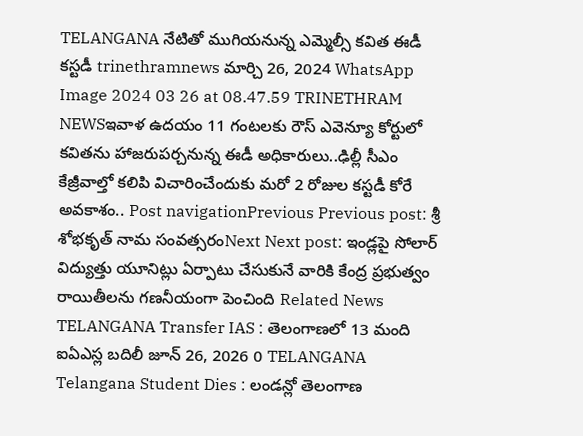TELANGANA నేటితో ముగియనున్న ఎమ్మెల్సీ కవిత ఈడీ కస్టడీ trinethramnews మార్చి 26, 2024 WhatsApp Image 2024 03 26 at 08.47.59 TRINETHRAM NEWSఇవాళ ఉదయం 11 గంటలకు రౌస్ ఎవెన్యూ కోర్టులో కవితను హాజరుపర్చనున్న ఈడీ అధికారులు..ఢిల్లీ సీఎం కేజ్రీవాల్తో కలిపి విచారించేందుకు మరో 2 రోజుల కస్టడీ కోరే అవకాశం.. Post navigationPrevious Previous post: శ్రీ శోభకృత్ నామ సంవత్సరంNext Next post: ఇండ్లపై సోలార్ విద్యుత్తు యూనిట్లు ఏర్పాటు చేసుకునే వారికి కేంద్ర ప్రభుత్వం రాయితీలను గణనీయంగా పెంచింది Related News TELANGANA Transfer IAS : తెలంగాణలో 13 మంది ఐఏఎస్ల బదిలీ జూన్ 26, 2026 0 TELANGANA Telangana Student Dies : లండన్లో తెలంగాణ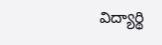విద్యార్థి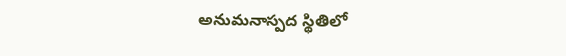అనుమనాస్పద స్థితిలో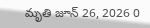మృతి జూన్ 26, 2026 0